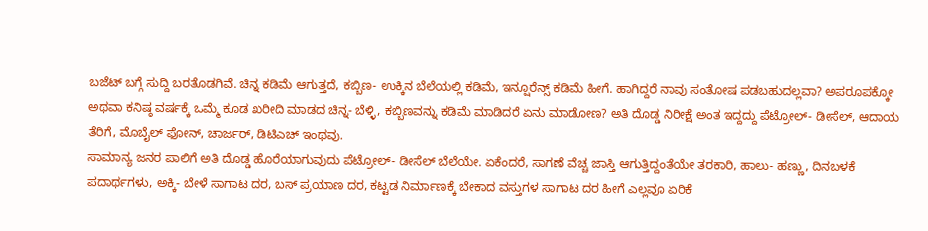ಬಜೆಟ್ ಬಗ್ಗೆ ಸುದ್ದಿ ಬರತೊಡಗಿವೆ. ಚಿನ್ನ ಕಡಿಮೆ ಆಗುತ್ತದೆ, ಕಬ್ಬಿಣ- ಉಕ್ಕಿನ ಬೆಲೆಯಲ್ಲಿ ಕಡಿಮೆ, ಇನ್ಷೂರೆನ್ಸ್ ಕಡಿಮೆ ಹೀಗೆ. ಹಾಗಿದ್ದರೆ ನಾವು ಸಂತೋಷ ಪಡಬಹುದಲ್ಲವಾ? ಅಪರೂಪಕ್ಕೋ ಅಥವಾ ಕನಿಷ್ಠ ವರ್ಷಕ್ಕೆ ಒಮ್ಮೆ ಕೂಡ ಖರೀದಿ ಮಾಡದ ಚಿನ್ನ- ಬೆಳ್ಳಿ, ಕಬ್ಬಿಣವನ್ನು ಕಡಿಮೆ ಮಾಡಿದರೆ ಏನು ಮಾಡೋಣ? ಅತಿ ದೊಡ್ಡ ನಿರೀಕ್ಷೆ ಅಂತ ಇದ್ದದ್ದು ಪೆಟ್ರೋಲ್- ಡೀಸೆಲ್, ಆದಾಯ ತೆರಿಗೆ, ಮೊಬೈಲ್ ಫೋನ್, ಚಾರ್ಜರ್, ಡಿಟಿಎಚ್ ಇಂಥವು.
ಸಾಮಾನ್ಯ ಜನರ ಪಾಲಿಗೆ ಅತಿ ದೊಡ್ಡ ಹೊರೆಯಾಗುವುದು ಪೆಟ್ರೋಲ್- ಡೀಸೆಲ್ ಬೆಲೆಯೇ. ಏಕೆಂದರೆ, ಸಾಗಣೆ ವೆಚ್ಚ ಜಾಸ್ತಿ ಆಗುತ್ತಿದ್ದಂತೆಯೇ ತರಕಾರಿ, ಹಾಲು- ಹಣ್ಣು, ದಿನಬಳಕೆ ಪದಾರ್ಥಗಳು, ಅಕ್ಕಿ- ಬೇಳೆ ಸಾಗಾಟ ದರ, ಬಸ್ ಪ್ರಯಾಣ ದರ, ಕಟ್ಟಡ ನಿರ್ಮಾಣಕ್ಕೆ ಬೇಕಾದ ವಸ್ತುಗಳ ಸಾಗಾಟ ದರ ಹೀಗೆ ಎಲ್ಲವೂ ಏರಿಕೆ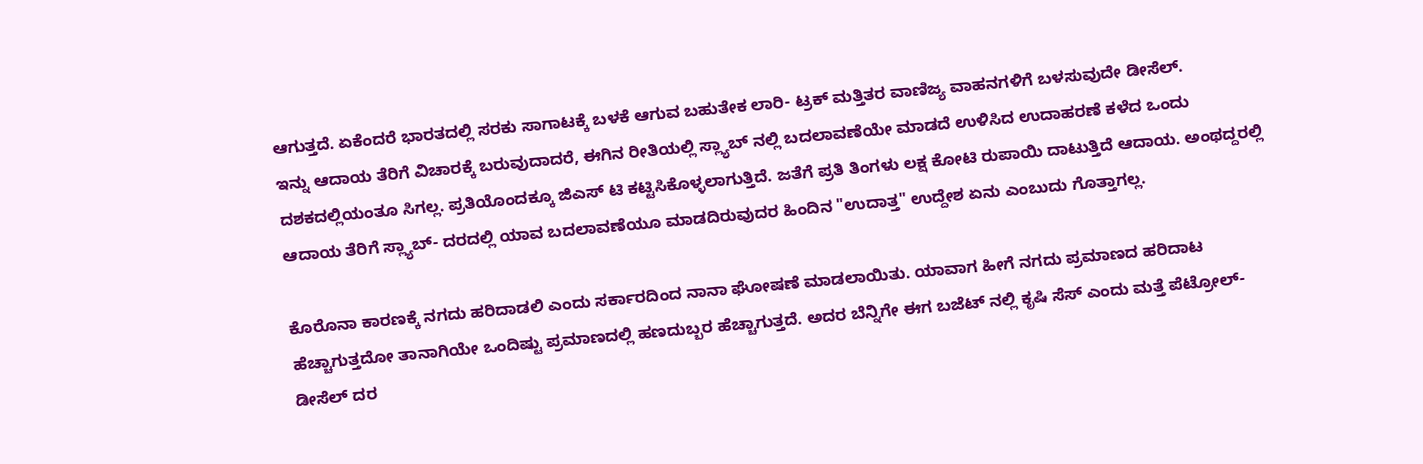ಆಗುತ್ತದೆ. ಏಕೆಂದರೆ ಭಾರತದಲ್ಲಿ ಸರಕು ಸಾಗಾಟಕ್ಕೆ ಬಳಕೆ ಆಗುವ ಬಹುತೇಕ ಲಾರಿ- ಟ್ರಕ್ ಮತ್ತಿತರ ವಾಣಿಜ್ಯ ವಾಹನಗಳಿಗೆ ಬಳಸುವುದೇ ಡೀಸೆಲ್.
ಇನ್ನು ಆದಾಯ ತೆರಿಗೆ ವಿಚಾರಕ್ಕೆ ಬರುವುದಾದರೆ, ಈಗಿನ ರೀತಿಯಲ್ಲಿ ಸ್ಲ್ಯಾಬ್ ನಲ್ಲಿ ಬದಲಾವಣೆಯೇ ಮಾಡದೆ ಉಳಿಸಿದ ಉದಾಹರಣೆ ಕಳೆದ ಒಂದು ದಶಕದಲ್ಲಿಯಂತೂ ಸಿಗಲ್ಲ. ಪ್ರತಿಯೊಂದಕ್ಕೂ ಜಿಎಸ್ ಟಿ ಕಟ್ಟಿಸಿಕೊಳ್ಳಲಾಗುತ್ತಿದೆ. ಜತೆಗೆ ಪ್ರತಿ ತಿಂಗಳು ಲಕ್ಷ ಕೋಟಿ ರುಪಾಯಿ ದಾಟುತ್ತಿದೆ ಆದಾಯ. ಅಂಥದ್ದರಲ್ಲಿ ಆದಾಯ ತೆರಿಗೆ ಸ್ಲ್ಯಾಬ್- ದರದಲ್ಲಿ ಯಾವ ಬದಲಾವಣೆಯೂ ಮಾಡದಿರುವುದರ ಹಿಂದಿನ "ಉದಾತ್ತ" ಉದ್ದೇಶ ಏನು ಎಂಬುದು ಗೊತ್ತಾಗಲ್ಲ.

ಕೊರೊನಾ ಕಾರಣಕ್ಕೆ ನಗದು ಹರಿದಾಡಲಿ ಎಂದು ಸರ್ಕಾರದಿಂದ ನಾನಾ ಘೋಷಣೆ ಮಾಡಲಾಯಿತು. ಯಾವಾಗ ಹೀಗೆ ನಗದು ಪ್ರಮಾಣದ ಹರಿದಾಟ ಹೆಚ್ಚಾಗುತ್ತದೋ ತಾನಾಗಿಯೇ ಒಂದಿಷ್ಟು ಪ್ರಮಾಣದಲ್ಲಿ ಹಣದುಬ್ಬರ ಹೆಚ್ಚಾಗುತ್ತದೆ. ಅದರ ಬೆನ್ನಿಗೇ ಈಗ ಬಜೆಟ್ ನಲ್ಲಿ ಕೃಷಿ ಸೆಸ್ ಎಂದು ಮತ್ತೆ ಪೆಟ್ರೋಲ್- ಡೀಸೆಲ್ ದರ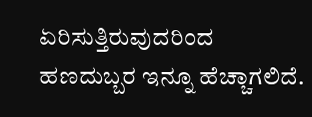ಏರಿಸುತ್ತಿರುವುದರಿಂದ ಹಣದುಬ್ಬರ ಇನ್ನೂ ಹೆಚ್ಚಾಗಲಿದೆ.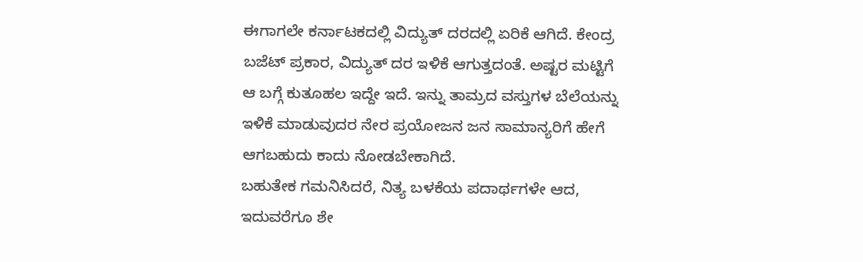ಈಗಾಗಲೇ ಕರ್ನಾಟಕದಲ್ಲಿ ವಿದ್ಯುತ್ ದರದಲ್ಲಿ ಏರಿಕೆ ಆಗಿದೆ. ಕೇಂದ್ರ ಬಜೆಟ್ ಪ್ರಕಾರ, ವಿದ್ಯುತ್ ದರ ಇಳಿಕೆ ಆಗುತ್ತದಂತೆ. ಅಷ್ಟರ ಮಟ್ಟಿಗೆ ಆ ಬಗ್ಗೆ ಕುತೂಹಲ ಇದ್ದೇ ಇದೆ. ಇನ್ನು ತಾಮ್ರದ ವಸ್ತುಗಳ ಬೆಲೆಯನ್ನು ಇಳಿಕೆ ಮಾಡುವುದರ ನೇರ ಪ್ರಯೋಜನ ಜನ ಸಾಮಾನ್ಯರಿಗೆ ಹೇಗೆ ಆಗಬಹುದು ಕಾದು ನೋಡಬೇಕಾಗಿದೆ.
ಬಹುತೇಕ ಗಮನಿಸಿದರೆ, ನಿತ್ಯ ಬಳಕೆಯ ಪದಾರ್ಥಗಳೇ ಆದ, ಇದುವರೆಗೂ ಶೇ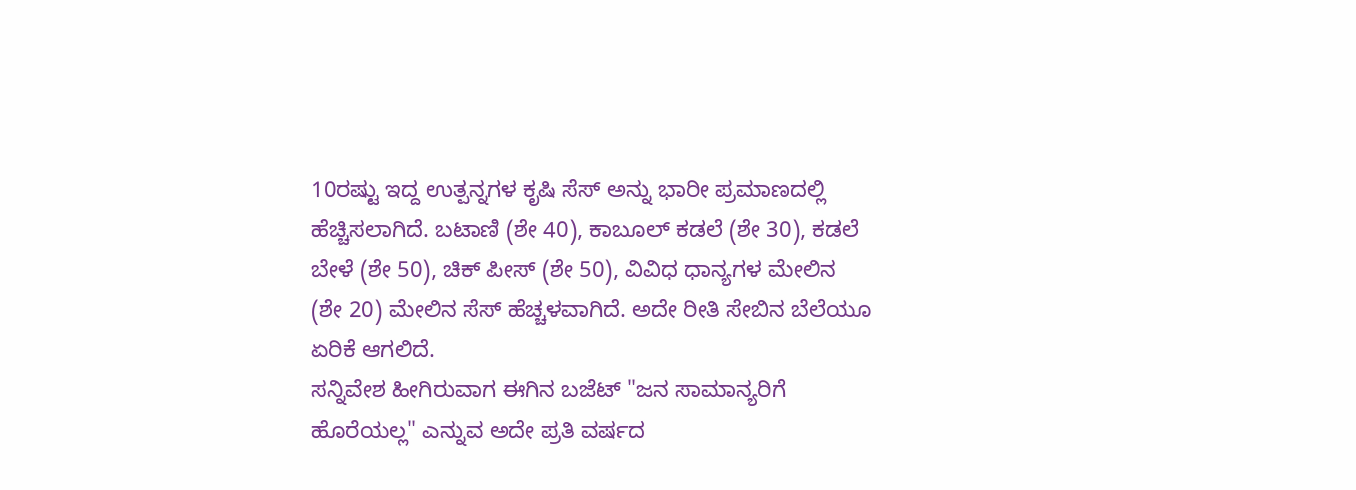10ರಷ್ಟು ಇದ್ದ ಉತ್ಪನ್ನಗಳ ಕೃಷಿ ಸೆಸ್ ಅನ್ನು ಭಾರೀ ಪ್ರಮಾಣದಲ್ಲಿ ಹೆಚ್ಚಿಸಲಾಗಿದೆ. ಬಟಾಣಿ (ಶೇ 40), ಕಾಬೂಲ್ ಕಡಲೆ (ಶೇ 30), ಕಡಲೆ ಬೇಳೆ (ಶೇ 50), ಚಿಕ್ ಪೀಸ್ (ಶೇ 50), ವಿವಿಧ ಧಾನ್ಯಗಳ ಮೇಲಿನ (ಶೇ 20) ಮೇಲಿನ ಸೆಸ್ ಹೆಚ್ಚಳವಾಗಿದೆ. ಅದೇ ರೀತಿ ಸೇಬಿನ ಬೆಲೆಯೂ ಏರಿಕೆ ಆಗಲಿದೆ.
ಸನ್ನಿವೇಶ ಹೀಗಿರುವಾಗ ಈಗಿನ ಬಜೆಟ್ "ಜನ ಸಾಮಾನ್ಯರಿಗೆ ಹೊರೆಯಲ್ಲ" ಎನ್ನುವ ಅದೇ ಪ್ರತಿ ವರ್ಷದ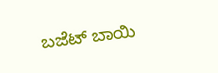ಬಜೆಟ್ ಬಾಯಿ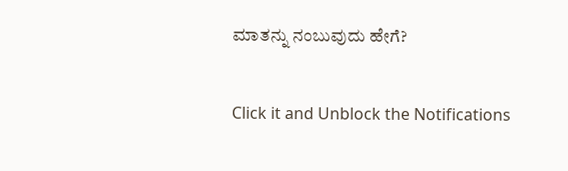ಮಾತನ್ನು ನಂಬುವುದು ಹೇಗೆ?


Click it and Unblock the Notifications